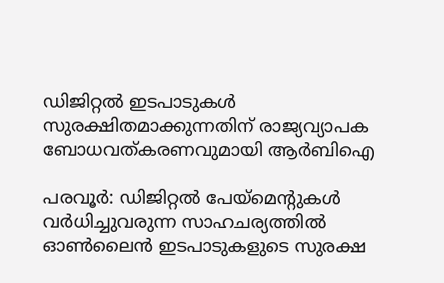ഡിജിറ്റൽ ഇടപാടുകൾ സുരക്ഷിതമാക്കുന്നതിന് രാജ്യവ്യാപക ബോധവത്കരണവുമായി ആർബിഐ

പരവൂർ: ഡിജിറ്റൽ പേയ്‌മെന്‍റുകൾ വർധിച്ചുവരുന്ന സാഹചര്യത്തിൽ ഓൺലൈൻ ഇടപാടുകളുടെ സുരക്ഷ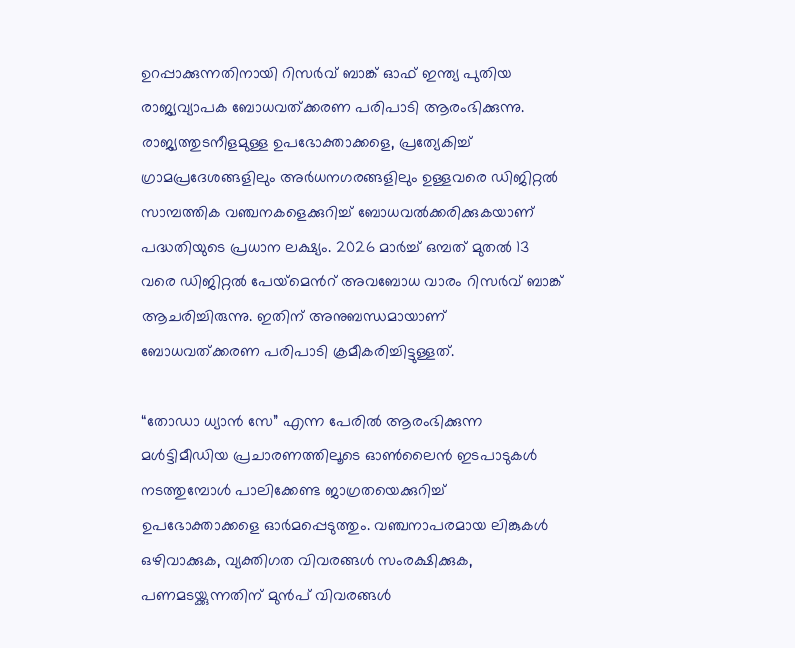ഉറപ്പാക്കുന്നതിനായി റിസർവ് ബാങ്ക് ഓഫ് ഇന്ത്യ പുതിയ രാജ്യവ്യാപക ബോധവത്ക്കരണ പരിപാടി ആരംഭിക്കുന്നു. രാജ്യത്തുടനീളമുള്ള ഉപഭോക്താക്കളെ, പ്രത്യേകിച്ച് ഗ്രാമപ്രദേശങ്ങളിലും അർധനഗരങ്ങളിലും ഉള്ളവരെ ഡിജിറ്റൽ സാമ്പത്തിക വഞ്ചനകളെക്കുറിച്ച് ബോധവൽക്കരിക്കുകയാണ് പദ്ധതിയുടെ പ്രധാന ലക്ഷ്യം. 2026 മാർച്ച് ഒമ്പത് മുതൽ 13 വരെ ഡിജിറ്റൽ പേയ്‌മെന്‍റ് അവബോധ വാരം റിസർവ് ബാങ്ക് ആചരിച്ചിരുന്നു. ഇതിന് അനുബന്ധമായാണ് ബോധവത്ക്കരണ പരിപാടി ക്രമീകരിച്ചിട്ടുള്ളത്.

“തോഡാ ധ്യാൻ സേ” എന്ന പേരിൽ ആരംഭിക്കുന്ന മൾട്ടിമീഡിയ പ്രചാരണത്തിലൂടെ ഓൺലൈൻ ഇടപാടുകൾ നടത്തുമ്പോൾ പാലിക്കേണ്ട ജാഗ്രതയെക്കുറിച്ച് ഉപഭോക്താക്കളെ ഓർമപ്പെടുത്തും. വഞ്ചനാപരമായ ലിങ്കുകൾ ഒഴിവാക്കുക, വ്യക്തിഗത വിവരങ്ങൾ സംരക്ഷിക്കുക, പണമടയ്ക്കുന്നതിന് മുൻപ് വിവരങ്ങൾ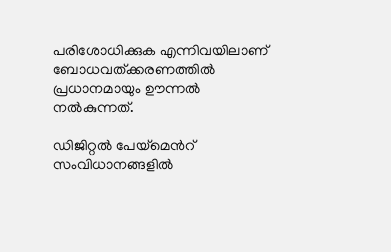പരിശോധിക്കുക എന്നിവയിലാണ് ബോധവത്ക്കരണത്തിൽ പ്രധാനമായും ഊന്നൽ നൽകുന്നത്.

ഡിജിറ്റൽ പേയ്‌മെന്‍റ് സംവിധാനങ്ങളിൽ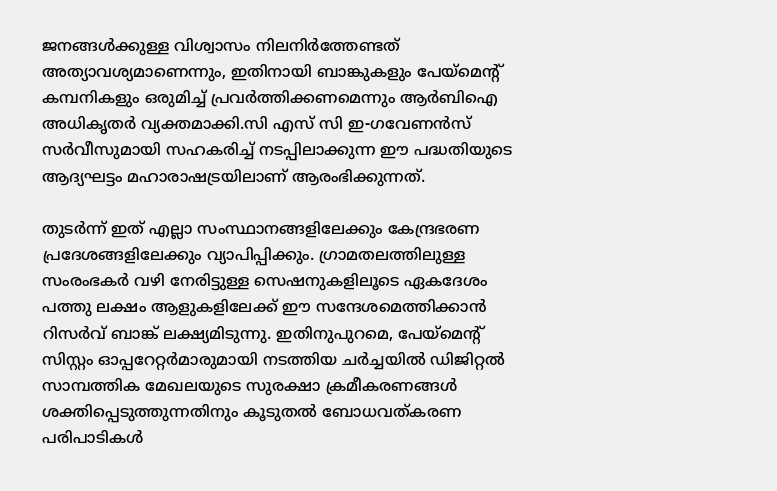ജനങ്ങൾക്കുള്ള വിശ്വാസം നിലനിർത്തേണ്ടത് അത്യാവശ്യമാണെന്നും, ഇതിനായി ബാങ്കുകളും പേയ്‌മെന്‍റ് കമ്പനികളും ഒരുമിച്ച് പ്രവർത്തിക്കണമെന്നും ആർബിഐ അധികൃതർ വ്യക്തമാക്കി.സി എസ് സി ഇ-ഗവേണൻസ് സർവീസുമായി സഹകരിച്ച് നടപ്പിലാക്കുന്ന ഈ പദ്ധതിയുടെ ആദ്യഘട്ടം മഹാരാഷ‌ട്രയിലാണ് ആരംഭിക്കുന്നത്.

തുടർന്ന് ഇത് എല്ലാ സംസ്ഥാനങ്ങളിലേക്കും കേന്ദ്രഭരണ പ്രദേശങ്ങളിലേക്കും വ്യാപിപ്പിക്കും. ഗ്രാമതലത്തിലുള്ള സംരംഭകർ വഴി നേരിട്ടുള്ള സെഷനുകളിലൂടെ ഏകദേശം പത്തു ലക്ഷം ആളുകളിലേക്ക് ഈ സന്ദേശമെത്തിക്കാൻ റിസർവ് ബാങ്ക് ലക്ഷ്യമിടുന്നു. ഇതിനുപുറമെ, പേയ്‌മെന്‍റ് സിസ്റ്റം ഓപ്പറേറ്റർമാരുമായി നടത്തിയ ചർച്ചയിൽ ഡിജിറ്റൽ സാമ്പത്തിക മേഖലയുടെ സുരക്ഷാ ക്രമീകരണങ്ങൾ ശക്തിപ്പെടുത്തുന്നതിനും കൂടുതൽ ബോധവത്കരണ പരിപാടികൾ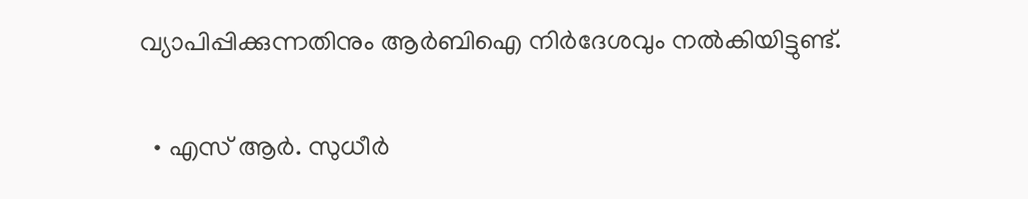വ്യാപിപ്പിക്കുന്നതിനും ആർബിഐ നിർദേശവും നൽകിയിട്ടുണ്ട്.

  • എസ് ആർ. സുധീർ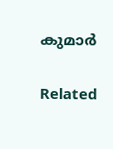കുമാർ

Related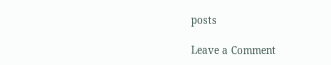posts

Leave a Comment